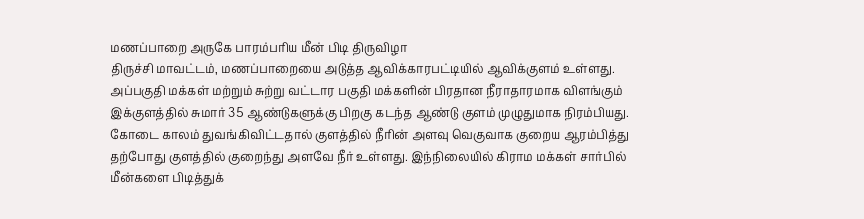மணப்பாறை அருகே பாரம்பரிய மீன் பிடி திருவிழா
திருச்சி மாவட்டம், மணப்பாறையை அடுத்த ஆவிக்காரபட்டியில் ஆவிக்குளம் உள்ளது. அப்பகுதி மக்கள் மற்றும் சுற்று வட்டார பகுதி மக்களின் பிரதான நீராதாரமாக விளங்கும் இக்குளத்தில் சுமார் 35 ஆண்டுகளுக்கு பிறகு கடந்த ஆண்டு குளம் முழுதுமாக நிரம்பியது. கோடை காலம் துவங்கிவிட்டதால் குளத்தில் நீரின் அளவு வெகுவாக குறைய ஆரம்பித்து தற்போது குளத்தில் குறைந்து அளவே நீர் உள்ளது. இந்நிலையில் கிராம மக்கள் சார்பில் மீன்களை பிடித்துக்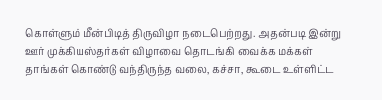கொள்ளும் மீன்பிடித் திருவிழா நடைபெற்றது. அதன்படி இன்று ஊர் முக்கியஸ்தர்கள் விழாவை தொடங்கி வைக்க மக்கள் தாங்கள் கொண்டு வந்திருந்த வலை, கச்சா, கூடை உள்ளிட்ட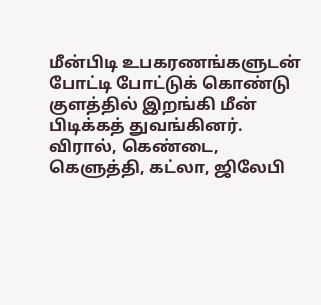மீன்பிடி உபகரணங்களுடன் போட்டி போட்டுக் கொண்டு குளத்தில் இறங்கி மீன் பிடிக்கத் துவங்கினர். விரால், கெண்டை, கெளுத்தி, கட்லா, ஜிலேபி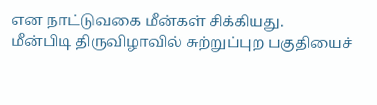என நாட்டுவகை மீன்கள் சிக்கியது.
மீன்பிடி திருவிழாவில் சுற்றுப்புற பகுதியைச்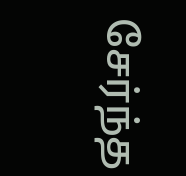சேர்ந்த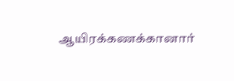ஆயிரக்கணக்கானார்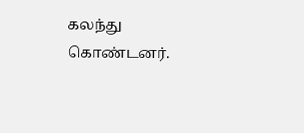கலந்து கொண்டனர்.